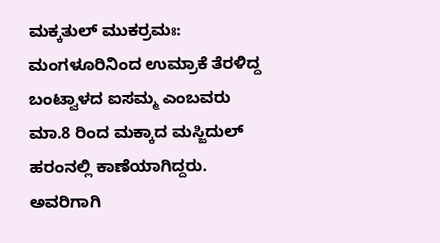ಮಕ್ಕತುಲ್ ಮುಕರ್ರಮಃ: ಮಂಗಳೂರಿನಿಂದ ಉಮ್ರಾಕೆ ತೆರಳಿದ್ದ ಬಂಟ್ವಾಳದ ಐಸಮ್ಮ ಎಂಬವರು ಮಾ.8 ರಿಂದ ಮಕ್ಕಾದ ಮಸ್ಜಿದುಲ್ ಹರಂನಲ್ಲಿ ಕಾಣೆಯಾಗಿದ್ದರು.
ಅವರಿಗಾಗಿ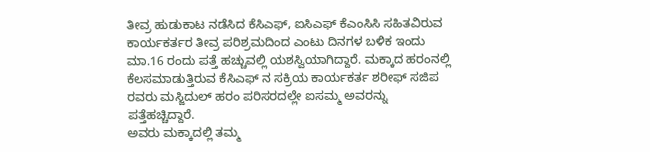ತೀವ್ರ ಹುಡುಕಾಟ ನಡೆಸಿದ ಕೆಸಿಎಫ್, ಐಸಿಎಫ್ ಕೆಎಂಸಿಸಿ ಸಹಿತವಿರುವ ಕಾರ್ಯಕರ್ತರ ತೀವ್ರ ಪರಿಶ್ರಮದಿಂದ ಎಂಟು ದಿನಗಳ ಬಳಿಕ ಇಂದು ಮಾ.16 ರಂದು ಪತ್ತೆ ಹಚ್ಚುವಲ್ಲಿ ಯಶಸ್ವಿಯಾಗಿದ್ದಾರೆ. ಮಕ್ಕಾದ ಹರಂನಲ್ಲಿ ಕೆಲಸಮಾಡುತ್ತಿರುವ ಕೆಸಿಎಫ್ ನ ಸಕ್ರಿಯ ಕಾರ್ಯಕರ್ತ ಶರೀಫ್ ಸಜಿಪ ರವರು ಮಸ್ಜಿದುಲ್ ಹರಂ ಪರಿಸರದಲ್ಲೇ ಐಸಮ್ಮ ಅವರನ್ನು ಪತ್ತೆಹಚ್ಚಿದ್ದಾರೆ.
ಅವರು ಮಕ್ಕಾದಲ್ಲಿ ತಮ್ಮ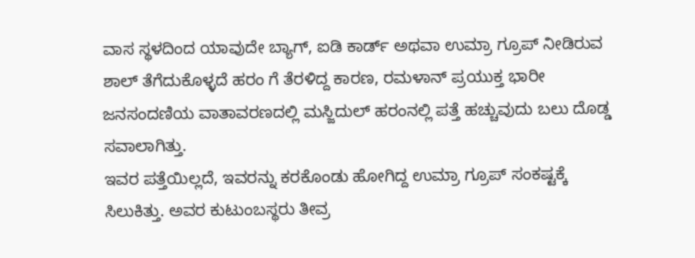ವಾಸ ಸ್ಥಳದಿಂದ ಯಾವುದೇ ಬ್ಯಾಗ್, ಐಡಿ ಕಾರ್ಡ್ ಅಥವಾ ಉಮ್ರಾ ಗ್ರೂಪ್ ನೀಡಿರುವ ಶಾಲ್ ತೆಗೆದುಕೊಳ್ಳದೆ ಹರಂ ಗೆ ತೆರಳಿದ್ದ ಕಾರಣ, ರಮಳಾನ್ ಪ್ರಯುಕ್ತ ಭಾರೀ ಜನಸಂದಣಿಯ ವಾತಾವರಣದಲ್ಲಿ ಮಸ್ಜಿದುಲ್ ಹರಂನಲ್ಲಿ ಪತ್ತೆ ಹಚ್ಚುವುದು ಬಲು ದೊಡ್ಡ ಸವಾಲಾಗಿತ್ತು.
ಇವರ ಪತ್ತೆಯಿಲ್ಲದೆ, ಇವರನ್ನು ಕರಕೊಂಡು ಹೋಗಿದ್ದ ಉಮ್ರಾ ಗ್ರೂಪ್ ಸಂಕಷ್ಟಕ್ಕೆ ಸಿಲುಕಿತ್ತು. ಅವರ ಕುಟುಂಬಸ್ಥರು ತೀವ್ರ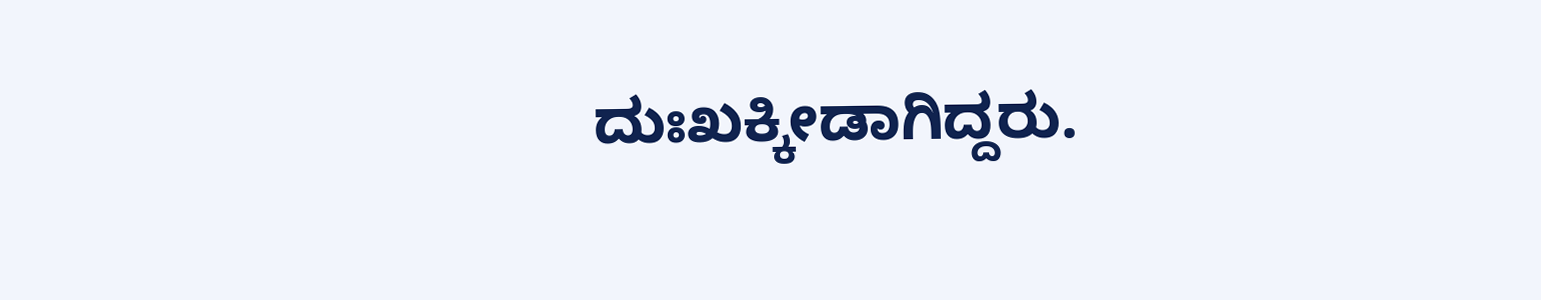ದುಃಖಕ್ಕೀಡಾಗಿದ್ದರು.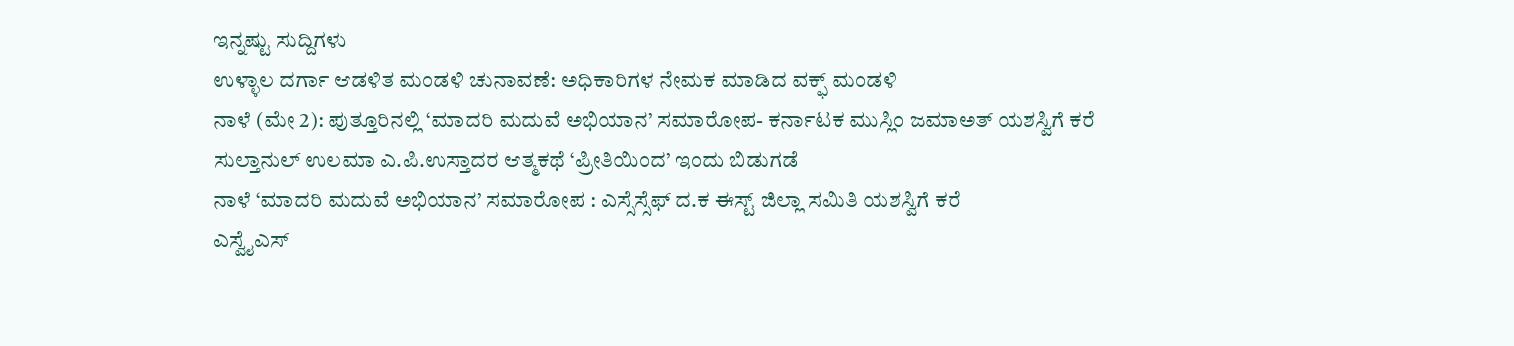ಇನ್ನಷ್ಟು ಸುದ್ದಿಗಳು
ಉಳ್ಳಾಲ ದರ್ಗಾ ಆಡಳಿತ ಮಂಡಳಿ ಚುನಾವಣೆ: ಅಧಿಕಾರಿಗಳ ನೇಮಕ ಮಾಡಿದ ವಕ್ಫ್ ಮಂಡಳಿ
ನಾಳೆ (ಮೇ 2): ಪುತ್ತೂರಿನಲ್ಲಿ ‘ಮಾದರಿ ಮದುವೆ ಅಭಿಯಾನ’ ಸಮಾರೋಪ- ಕರ್ನಾಟಕ ಮುಸ್ಲಿಂ ಜಮಾಅತ್ ಯಶಸ್ವಿಗೆ ಕರೆ
ಸುಲ್ತಾನುಲ್ ಉಲಮಾ ಎ.ಪಿ.ಉಸ್ತಾದರ ಆತ್ಮಕಥೆ ‘ಪ್ರೀತಿಯಿಂದ’ ಇಂದು ಬಿಡುಗಡೆ
ನಾಳೆ ‘ಮಾದರಿ ಮದುವೆ ಅಭಿಯಾನ’ ಸಮಾರೋಪ : ಎಸ್ಸೆಸ್ಸೆಫ್ ದ.ಕ ಈಸ್ಟ್ ಜಿಲ್ಲಾ ಸಮಿತಿ ಯಶಸ್ವಿಗೆ ಕರೆ
ಎಸ್ವೈಎಸ್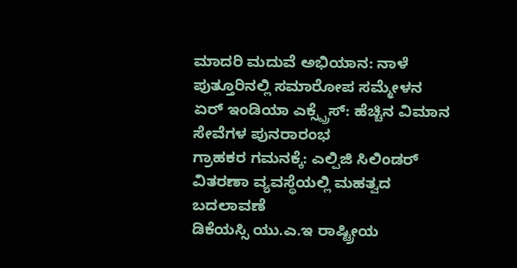ಮಾದರಿ ಮದುವೆ ಅಭಿಯಾನ: ನಾಳೆ ಪುತ್ತೂರಿನಲ್ಲಿ ಸಮಾರೋಪ ಸಮ್ಮೇಳನ
ಏರ್ ಇಂಡಿಯಾ ಎಕ್ಸ್ಪ್ರೆಸ್: ಹೆಚ್ಚಿನ ವಿಮಾನ ಸೇವೆಗಳ ಪುನರಾರಂಭ
ಗ್ರಾಹಕರ ಗಮನಕ್ಕೆ: ಎಲ್ಪಿಜಿ ಸಿಲಿಂಡರ್ ವಿತರಣಾ ವ್ಯವಸ್ಥೆಯಲ್ಲಿ ಮಹತ್ವದ ಬದಲಾವಣೆ
ಡಿಕೆಯಸ್ಸಿ ಯು.ಎ.ಇ ರಾಷ್ಟ್ರೀಯ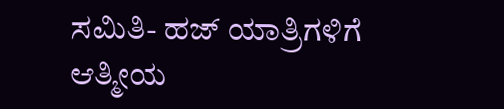ಸಮಿತಿ- ಹಜ್ ಯಾತ್ರಿಗಳಿಗೆ ಆತ್ಮೀಯ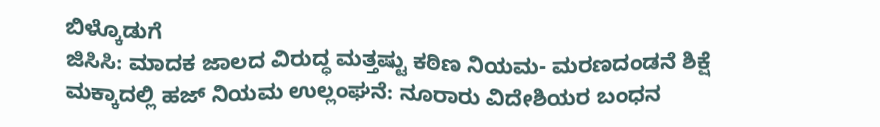ಬಿಳ್ಕೊಡುಗೆ
ಜಿಸಿಸಿ: ಮಾದಕ ಜಾಲದ ವಿರುದ್ಧ ಮತ್ತಷ್ಟು ಕಠಿಣ ನಿಯಮ- ಮರಣದಂಡನೆ ಶಿಕ್ಷೆ
ಮಕ್ಕಾದಲ್ಲಿ ಹಜ್ ನಿಯಮ ಉಲ್ಲಂಘನೆ: ನೂರಾರು ವಿದೇಶಿಯರ ಬಂಧನ